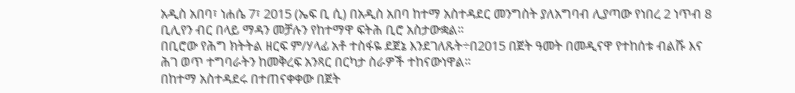አዲስ አበባ፣ ነሐሴ 7፣ 2015 (ኤፍ ቢ ሲ) በአዲስ አበባ ከተማ አስተዳደር መንግስት ያለአግባብ ሊያጣው የነበረ 2 ነጥብ 8 ቢሊየን ብር በላይ ማዳን መቻሉን የከተማዋ ፍትሕ ቢሮ አስታውቋል፡፡
በቢሮው የሕግ ክትትል ዘርፍ ም/ሃላፊ አቶ ተስፋዬ ደጀኔ እንደገለጹት÷በ2015 በጀት ዓመት በመዲናዋ የተከሰቱ ብልሹ እና ሕገ ወጥ ተግባራትን ከመቅረፍ አንጻር በርካታ ስራዎች ተከናውነዋል፡፡
በከተማ አስተዳደሩ በተጠናቀቀው በጀት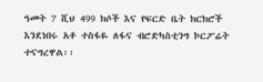ዓመት 7 ሺህ 499 ክሶች እና የፍርድ ቤት ክርክሮች እንደነበሩ አቶ ተስፋዬ ለፋና ብሮድካስቲንግ ኮርፖሬት ተናግረዋል፡፡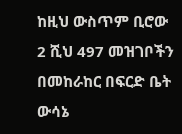ከዚህ ውስጥም ቢሮው 2 ሺህ 497 መዝገቦችን በመከራከር በፍርድ ቤት ውሳኔ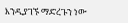እንዲያገኙ ማድረጉን ነው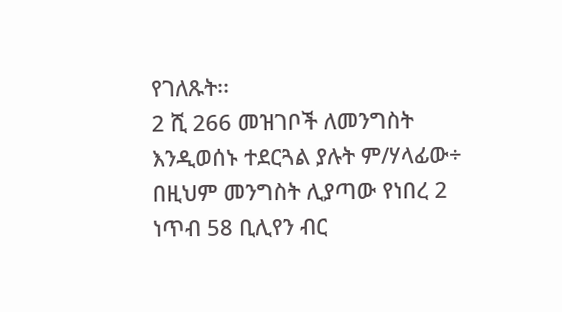የገለጹት፡፡
2 ሺ 266 መዝገቦች ለመንግስት እንዲወሰኑ ተደርጓል ያሉት ም/ሃላፊው÷ በዚህም መንግስት ሊያጣው የነበረ 2 ነጥብ 58 ቢሊየን ብር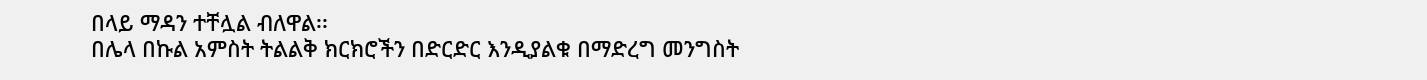በላይ ማዳን ተቸሏል ብለዋል፡፡
በሌላ በኩል አምስት ትልልቅ ክርክሮችን በድርድር እንዲያልቁ በማድረግ መንግስት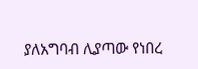ያለአግባብ ሊያጣው የነበረ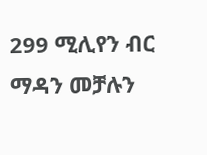299 ሚሊየን ብር ማዳን መቻሉን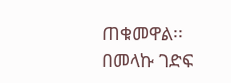ጠቁመዋል፡፡
በመላኩ ገድፍ